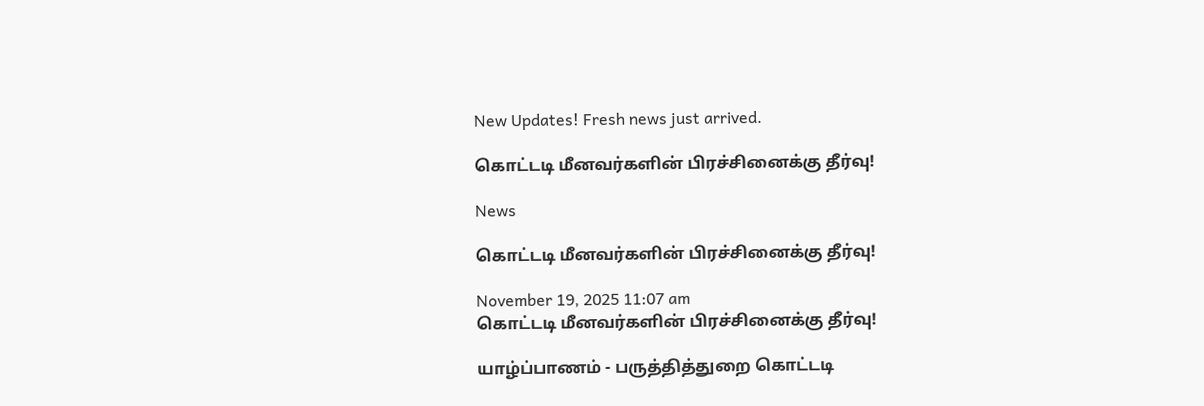New Updates! Fresh news just arrived.

கொட்டடி மீனவர்களின் பிரச்சினைக்கு தீர்வு!

News

கொட்டடி மீனவர்களின் பிரச்சினைக்கு தீர்வு!

November 19, 2025 11:07 am
கொட்டடி மீனவர்களின் பிரச்சினைக்கு தீர்வு!

யாழ்ப்பாணம் - பருத்தித்துறை கொட்டடி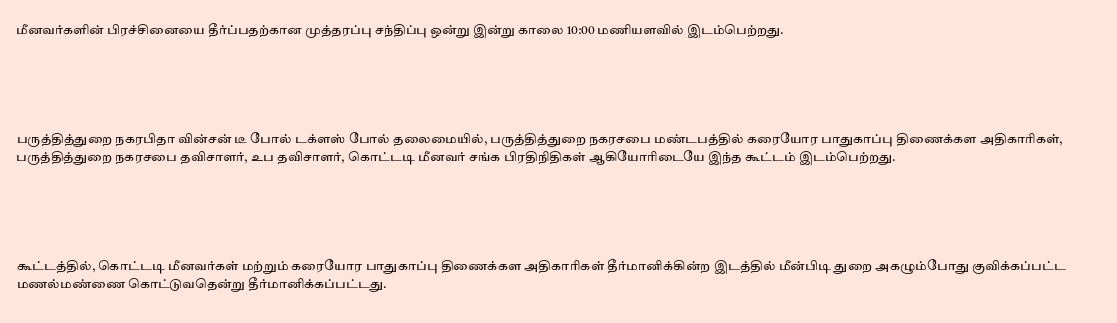மீனவர்களின் பிரச்சினையை தீர்ப்பதற்கான முத்தரப்பு சந்திப்பு ஒன்று இன்று காலை 10:00 மணியளவில் இடம்பெற்றது.





பருத்தித்துறை நகரபிதா வின்சன் டீ போல் டக்ளஸ் போல் தலைமையில், பருத்தித்துறை நகரசபை மண்டபத்தில் கரையோர பாதுகாப்பு திணைக்கள அதிகாரிகள், பருத்தித்துறை நகரசபை தவிசாளர், உப தவிசாளர், கொட்டடி மீனவர் சங்க பிரதிநிதிகள் ஆகியோரிடையே இந்த கூட்டம் இடம்பெற்றது.





கூட்டத்தில், கொட்டடி மீனவர்கள் மற்றும் கரையோர பாதுகாப்பு திணைக்கள அதிகாரிகள் தீர்மானிக்கின்ற இடத்தில் மீன்பிடி துறை அகழும்போது குவிக்கப்பட்ட மணல்மண்ணை கொட்டுவதென்று தீர்மானிக்கப்பட்டது.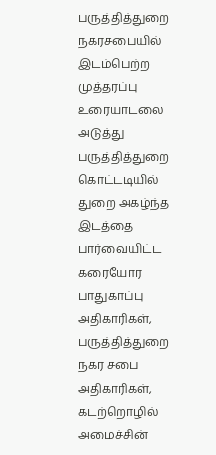பருத்தித்துறை நகரசபையில் இடம்பெற்ற முத்தரப்பு உரையாடலை அடுத்து பருத்தித்துறை கொட்டடியில் துறை அகழ்ந்த இடத்தை பார்வையிட்ட கரையோர பாதுகாப்பு அதிகாரிகள், பருத்தித்துறை நகர சபை அதிகாரிகள், கடற்றொழில் அமைச்சின்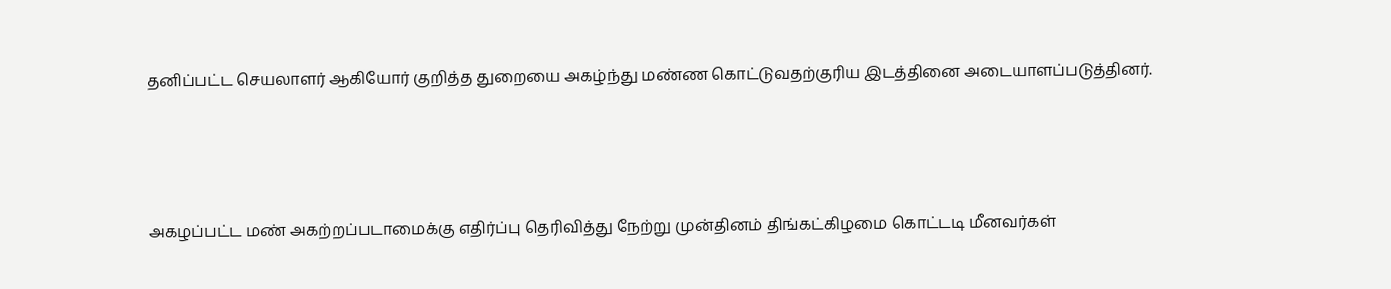தனிப்பட்ட செயலாளர் ஆகியோர் குறித்த துறையை அகழ்ந்து மண்ண கொட்டுவதற்குரிய இடத்தினை அடையாளப்படுத்தினர்.





அகழப்பட்ட மண் அகற்றப்படாமைக்கு எதிர்ப்பு தெரிவித்து நேற்று முன்தினம் திங்கட்கிழமை கொட்டடி மீனவர்கள்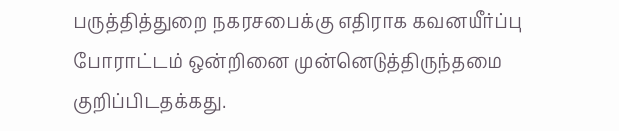பருத்தித்துறை நகரசபைக்கு எதிராக கவனயீர்ப்பு போராட்டம் ஒன்றினை முன்னெடுத்திருந்தமை குறிப்பிடதக்கது.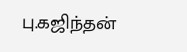பு.கஜிந்தன்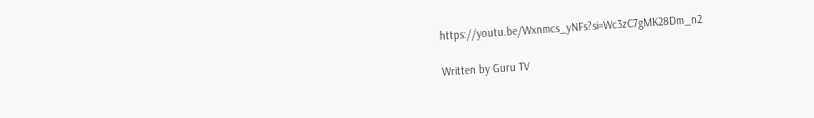https://youtu.be/Wxnmcs_yNFs?si=Wc3zC7gMK28Dm_n2

Written by Guru TV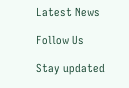Latest News

Follow Us

Stay updated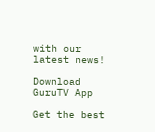with our latest news!

Download GuruTV App

Get the best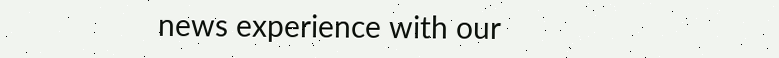news experience with our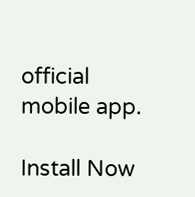official mobile app.

Install Now